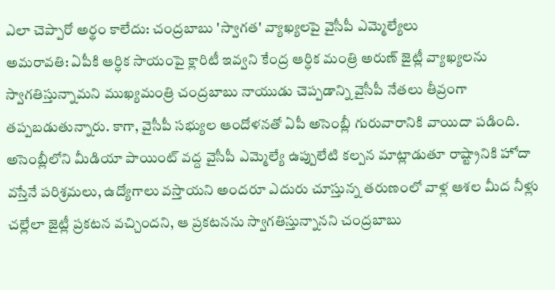ఎలా చెప్పారో అర్థం కాలేదు: చంద్రబాబు 'స్వాగత' వ్యాఖ్యలపై వైసీపీ ఎమ్మెల్యేలు
అమరావతి: ఏపీకి ఆర్ధిక సాయంపై క్లారిటీ ఇవ్వని కేంద్ర ఆర్ధిక మంత్రి అరుణ్ జైట్లీ వ్యాఖ్యలను స్వాగతిస్తున్నామని ముఖ్యమంత్రి చంద్రబాబు నాయుడు చెప్పడాన్ని వైసీపీ నేతలు తీవ్రంగా తప్పబడుతున్నారు. కాగా, వైసీపీ సభ్యుల ఆందోళనతో ఏపీ అసెంబ్లీ గురువారానికి వాయిదా పడింది.
అసెంబ్లీలోని మీడియా పాయింట్ వద్ద వైసీపీ ఎమ్మెల్యే ఉప్పులేటి కల్పన మాట్లాడుతూ రాష్ట్రానికి హోదా వస్తేనే పరిశ్రమలు, ఉద్యోగాలు వస్తాయని అందరూ ఎదురు చూస్తున్న తరుణంలో వాళ్ల ఆశల మీద నీళ్లు చల్లేలా జైట్లీ ప్రకటన వచ్చిందని, ఆ ప్రకటనను స్వాగతిస్తున్నానని చంద్రబాబు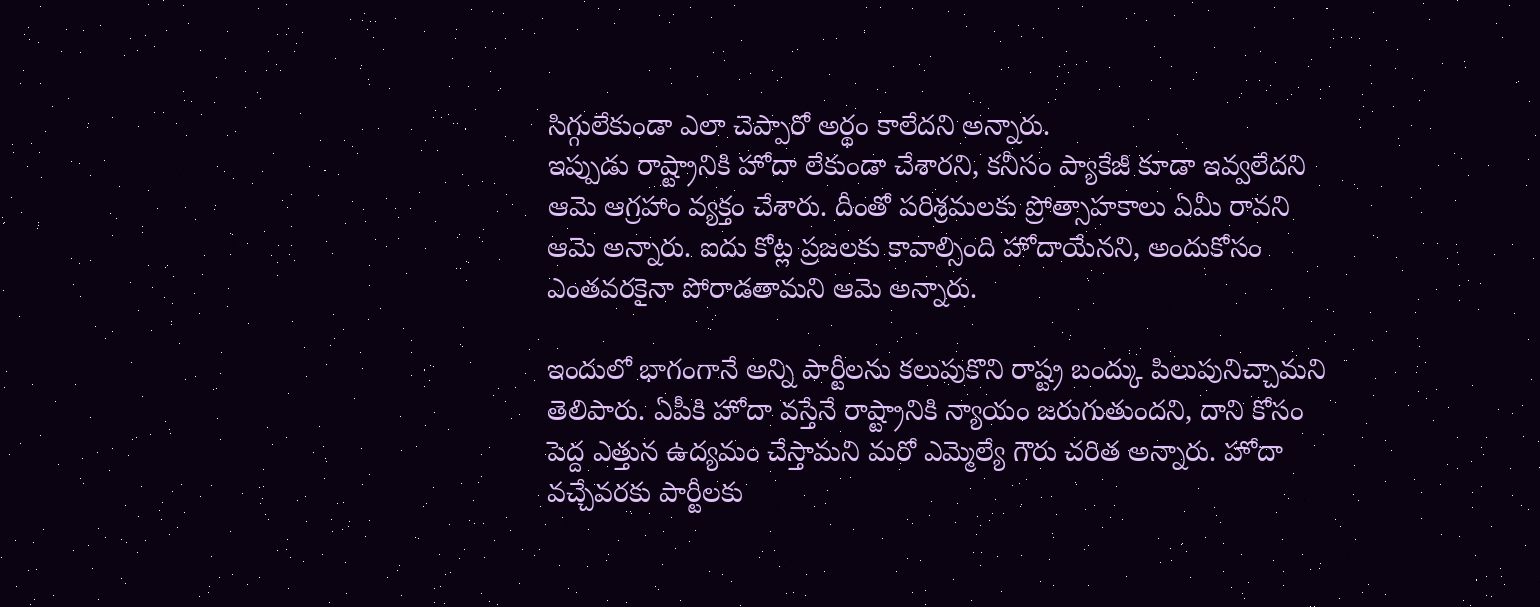సిగ్గులేకుండా ఎలా చెప్పారో అర్థం కాలేదని అన్నారు.
ఇప్పుడు రాష్ట్రానికి హోదా లేకుండా చేశారని, కనీసం ప్యాకేజీ కూడా ఇవ్వలేదని ఆమె ఆగ్రహాం వ్యక్తం చేశారు. దీంతో పరిశ్రమలకు ప్రోత్సాహకాలు ఏమీ రావని ఆమె అన్నారు. ఐదు కోట్ల ప్రజలకు కావాల్సింది హోదాయేనని, అందుకోసం ఎంతవరకైనా పోరాడతామని ఆమె అన్నారు.

ఇందులో భాగంగానే అన్ని పార్టీలను కలుపుకొని రాష్ట్ర బంద్కు పిలుపునిచ్చామని తెలిపారు. ఏపీకి హోదా వస్తేనే రాష్ట్రానికి న్యాయం జరుగుతుందని, దాని కోసం పెద్ద ఎత్తున ఉద్యమం చేస్తామని మరో ఎమ్మెల్యే గౌరు చరిత అన్నారు. హోదా వచ్చేవరకు పార్టీలకు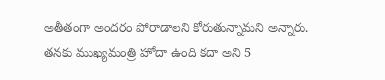అతీతంగా అందరం పోరాడాలని కోరుతున్నామని అన్నారు.
తనకు ముఖ్యమంత్రి హోదా ఉంది కదా అని 5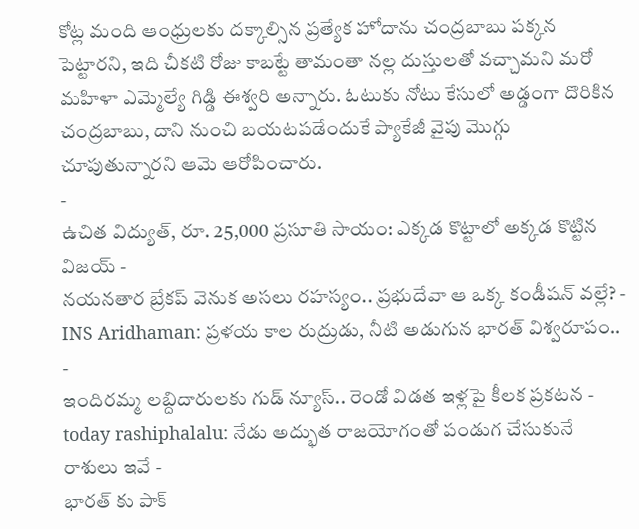కోట్ల మంది ఆంధ్రులకు దక్కాల్సిన ప్రత్యేక హోదాను చంద్రబాబు పక్కన పెట్టారని, ఇది చీకటి రోజు కాబట్టే తామంతా నల్ల దుస్తులతో వచ్చామని మరో మహిళా ఎమ్మెల్యే గిడ్డి ఈశ్వరి అన్నారు. ఓటుకు నోటు కేసులో అడ్డంగా దొరికిన చంద్రబాబు, దాని నుంచి బయటపడేందుకే ప్యాకేజీ వైపు మొగ్గు చూపుతున్నారని ఆమె ఆరోపించారు.
-
ఉచిత విద్యుత్, రూ. 25,000 ప్రసూతి సాయం: ఎక్కడ కొట్టాలో అక్కడ కొట్టిన విజయ్ -
నయనతార బ్రేకప్ వెనుక అసలు రహస్యం.. ప్రభుదేవా ఆ ఒక్క కండీషన్ వల్లే? -
INS Aridhaman: ప్రళయ కాల రుద్రుడు, నీటి అడుగున భారత్ విశ్వరూపం.. -
ఇందిరమ్మ లబ్దిదారులకు గుడ్ న్యూస్.. రెండో విడత ఇళ్లపై కీలక ప్రకటన -
today rashiphalalu: నేడు అద్భుత రాజయోగంతో పండుగ చేసుకునే రాశులు ఇవే -
భారత్ కు పాక్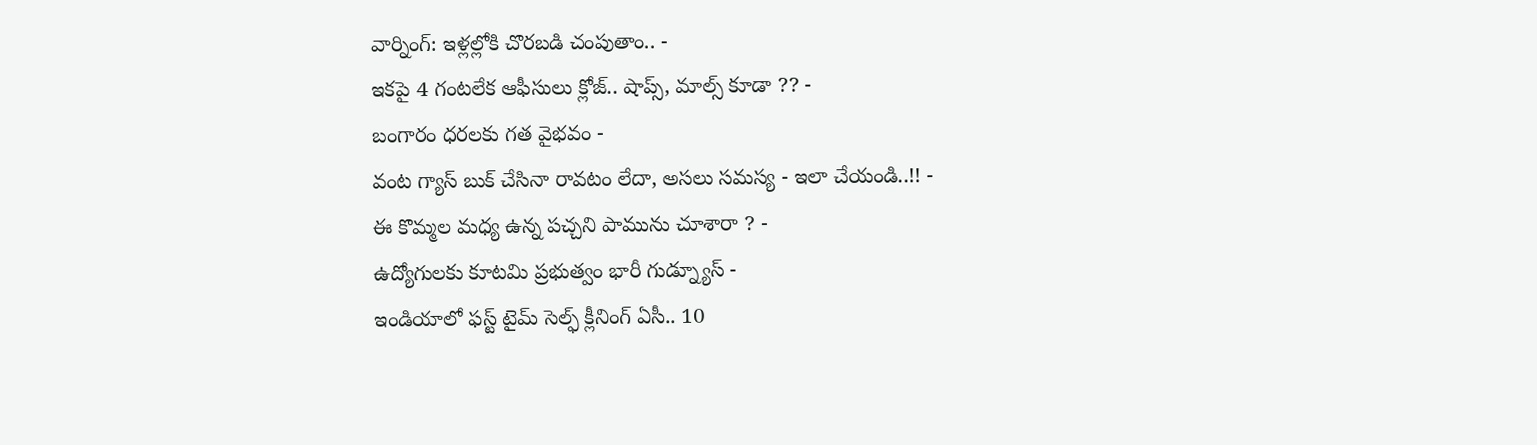వార్నింగ్: ఇళ్లల్లోకి చొరబడి చంపుతాం.. -
ఇకపై 4 గంటలేక ఆఫీసులు క్లోజ్.. షాప్స్, మాల్స్ కూడా ?? -
బంగారం ధరలకు గత వైభవం -
వంట గ్యాస్ బుక్ చేసినా రావటం లేదా, అసలు సమస్య - ఇలా చేయండి..!! -
ఈ కొమ్మల మధ్య ఉన్న పచ్చని పామును చూశారా ? -
ఉద్యోగులకు కూటమి ప్రభుత్వం భారీ గుడ్న్యూస్ -
ఇండియాలో ఫస్ట్ టైమ్ సెల్ఫ్ క్లీనింగ్ ఏసీ.. 10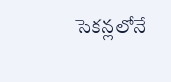సెకన్లలోనే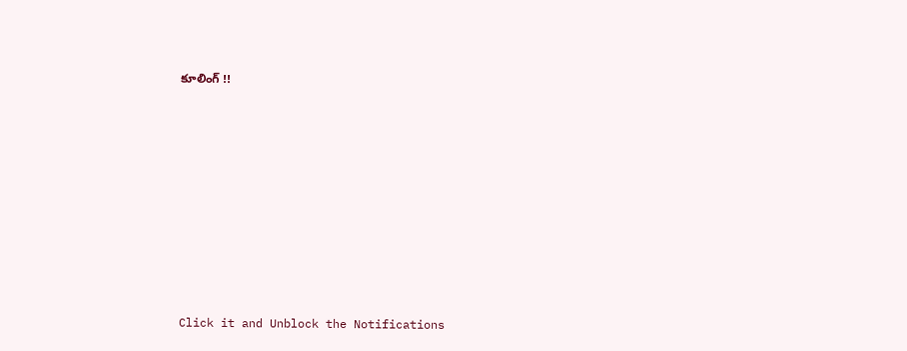కూలింగ్ !!












Click it and Unblock the Notifications